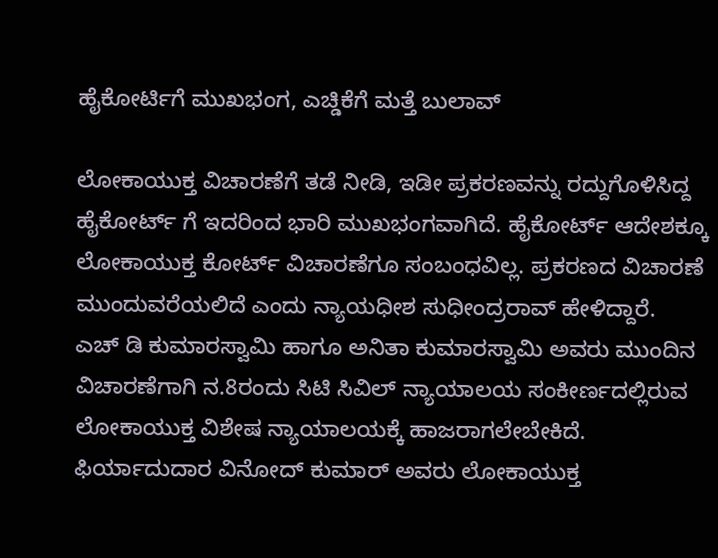ಹೈಕೋರ್ಟಿಗೆ ಮುಖಭಂಗ, ಎಚ್ಡಿಕೆಗೆ ಮತ್ತೆ ಬುಲಾವ್

ಲೋಕಾಯುಕ್ತ ವಿಚಾರಣೆಗೆ ತಡೆ ನೀಡಿ, ಇಡೀ ಪ್ರಕರಣವನ್ನು ರದ್ದುಗೊಳಿಸಿದ್ದ ಹೈಕೋರ್ಟ್ ಗೆ ಇದರಿಂದ ಭಾರಿ ಮುಖಭಂಗವಾಗಿದೆ. ಹೈಕೋರ್ಟ್ ಆದೇಶಕ್ಕೂ ಲೋಕಾಯುಕ್ತ ಕೋರ್ಟ್ ವಿಚಾರಣೆಗೂ ಸಂಬಂಧವಿಲ್ಲ. ಪ್ರಕರಣದ ವಿಚಾರಣೆ ಮುಂದುವರೆಯಲಿದೆ ಎಂದು ನ್ಯಾಯಧೀಶ ಸುಧೀಂದ್ರರಾವ್ ಹೇಳಿದ್ದಾರೆ.
ಎಚ್ ಡಿ ಕುಮಾರಸ್ವಾಮಿ ಹಾಗೂ ಅನಿತಾ ಕುಮಾರಸ್ವಾಮಿ ಅವರು ಮುಂದಿನ ವಿಚಾರಣೆಗಾಗಿ ನ.8ರಂದು ಸಿಟಿ ಸಿವಿಲ್ ನ್ಯಾಯಾಲಯ ಸಂಕೀರ್ಣದಲ್ಲಿರುವ ಲೋಕಾಯುಕ್ತ ವಿಶೇಷ ನ್ಯಾಯಾಲಯಕ್ಕೆ ಹಾಜರಾಗಲೇಬೇಕಿದೆ.
ಫಿರ್ಯಾದುದಾರ ವಿನೋದ್ ಕುಮಾರ್ ಅವರು ಲೋಕಾಯುಕ್ತ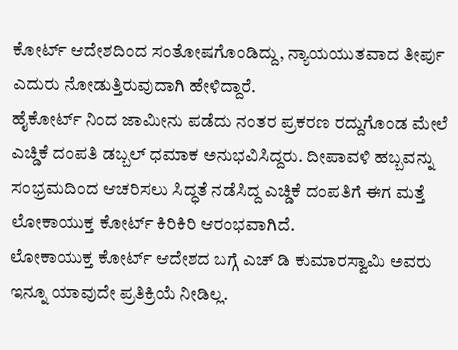ಕೋರ್ಟ್ ಆದೇಶದಿಂದ ಸಂತೋಷಗೊಂಡಿದ್ದು, ನ್ಯಾಯಯುತವಾದ ತೀರ್ಪು ಎದುರು ನೋಡುತ್ತಿರುವುದಾಗಿ ಹೇಳಿದ್ದಾರೆ.
ಹೈಕೋರ್ಟ್ ನಿಂದ ಜಾಮೀನು ಪಡೆದು ನಂತರ ಪ್ರಕರಣ ರದ್ದುಗೊಂಡ ಮೇಲೆ ಎಚ್ಡಿಕೆ ದಂಪತಿ ಡಬ್ಬಲ್ ಧಮಾಕ ಅನುಭವಿಸಿದ್ದರು. ದೀಪಾವಳಿ ಹಬ್ಬವನ್ನು ಸಂಭ್ರಮದಿಂದ ಆಚರಿಸಲು ಸಿದ್ಧತೆ ನಡೆಸಿದ್ದ ಎಚ್ಡಿಕೆ ದಂಪತಿಗೆ ಈಗ ಮತ್ತೆ ಲೋಕಾಯುಕ್ತ ಕೋರ್ಟ್ ಕಿರಿಕಿರಿ ಆರಂಭವಾಗಿದೆ.
ಲೋಕಾಯುಕ್ತ ಕೋರ್ಟ್ ಆದೇಶದ ಬಗ್ಗೆ ಎಚ್ ಡಿ ಕುಮಾರಸ್ವಾಮಿ ಅವರು ಇನ್ನೂ ಯಾವುದೇ ಪ್ರತಿಕ್ರಿಯೆ ನೀಡಿಲ್ಲ.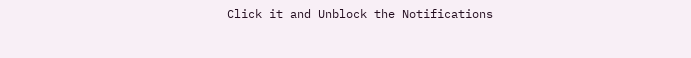Click it and Unblock the Notifications